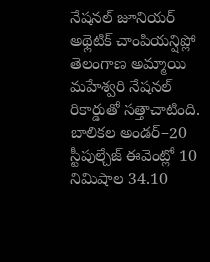నేషనల్ జూనియర్ అథ్లెటిక్ చాంపియన్షిప్లో తెలంగాణ అమ్మాయి మహేశ్వరి నేషనల్ రికార్డుతో సత్తాచాటింది. బాలికల అండర్–20 స్టీపుల్చేజ్ ఈవెంట్లో 10 నిమిషాల 34.10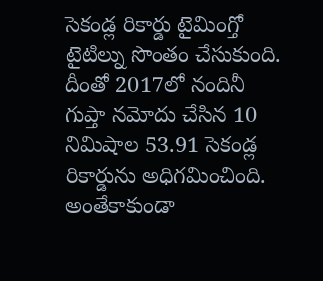సెకండ్ల రికార్డు టైమింగ్తో టైటిల్ను సొంతం చేసుకుంది. దీంతో 2017లో నందినీ గుప్తా నమోదు చేసిన 10 నిమిషాల 53.91 సెకండ్ల రికార్డును అధిగమించింది. అంతేకాకుండా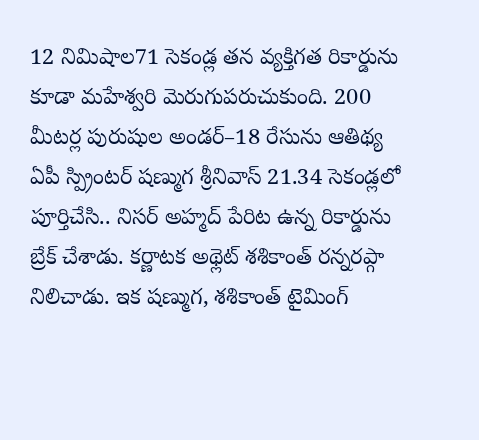12 నిమిషాల71 సెకండ్ల తన వ్యక్తిగత రికార్డును కూడా మహేశ్వరి మెరుగుపరుచుకుంది. 200 మీటర్ల పురుషుల అండర్–18 రేసును ఆతిథ్య ఏపీ స్ప్రింటర్ షణ్ముగ శ్రీనివాస్ 21.34 సెకండ్లలో పూర్తిచేసి.. నిసర్ అహ్మద్ పేరిట ఉన్న రికార్డును బ్రేక్ చేశాడు. కర్ణాటక అథ్లెట్ శశికాంత్ రన్నరప్గా నిలిచాడు. ఇక షణ్ముగ, శశికాంత్ టైమింగ్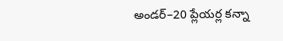అండర్–20 ప్లేయర్ల కన్నా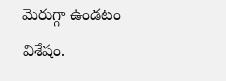మెరుగ్గా ఉండటం విశేషం.